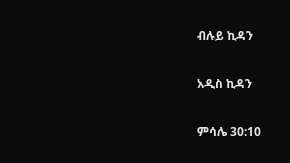ብሉይ ኪዳን

አዲስ ኪዳን

ምሳሌ 30:10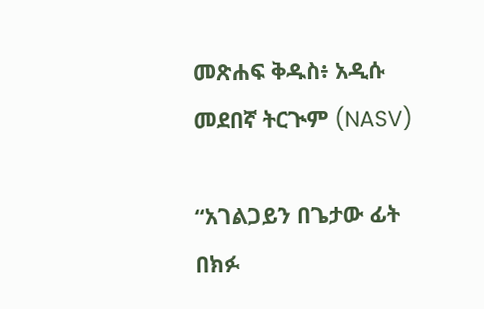መጽሐፍ ቅዱስ፥ አዲሱ መደበኛ ትርጒም (NASV)

“አገልጋይን በጌታው ፊት በክፉ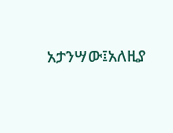አታንሣው፤አለዚያ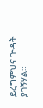ይረግምህና ጒዳት ያገኝሃል።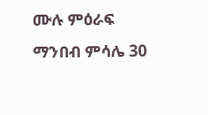ሙሉ ምዕራፍ ማንበብ ምሳሌ 30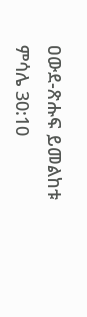ዐውደ-ጽሑፍ ይመልከቱ ምሳሌ 30:10